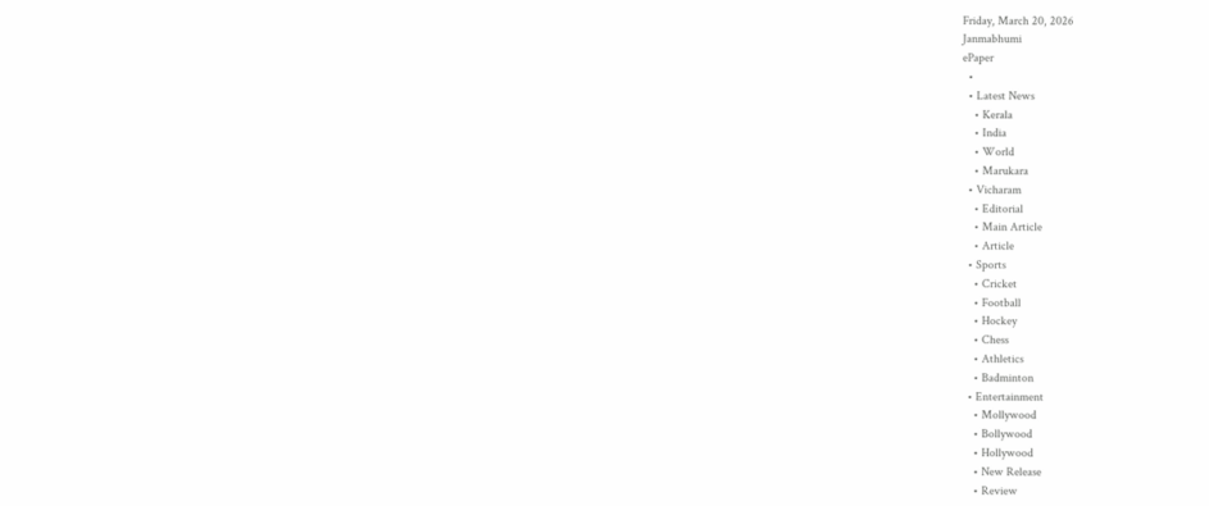Friday, March 20, 2026
Janmabhumi
ePaper
  •
  • Latest News
    • Kerala
    • India
    • World
    • Marukara
  • Vicharam
    • Editorial
    • Main Article
    • Article
  • Sports
    • Cricket
    • Football
    • Hockey
    • Chess
    • Athletics
    • Badminton
  • Entertainment
    • Mollywood
    • Bollywood
    • Hollywood
    • New Release
    • Review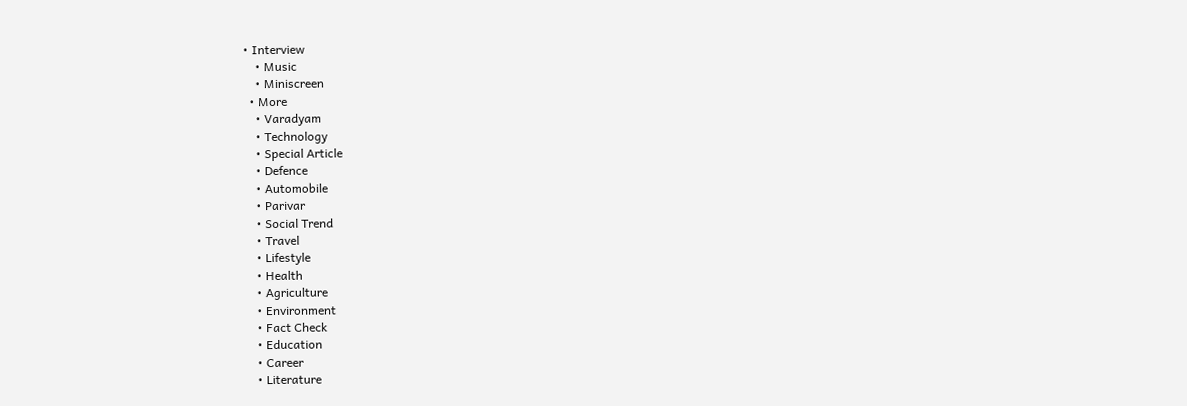• Interview
    • Music
    • Miniscreen
  • More
    • Varadyam
    • Technology
    • Special Article
    • Defence
    • Automobile
    • Parivar
    • Social Trend
    • Travel
    • Lifestyle
    • Health
    • Agriculture
    • Environment
    • Fact Check
    • Education
    • Career
    • Literature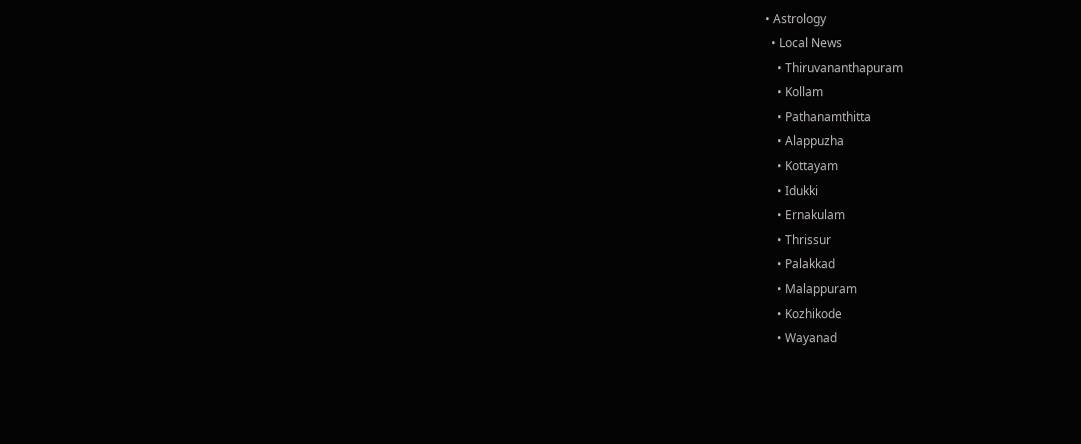• Astrology
  • Local News
    • Thiruvananthapuram
    • Kollam
    • Pathanamthitta
    • Alappuzha
    • Kottayam
    • Idukki
    • Ernakulam
    • Thrissur
    • Palakkad
    • Malappuram
    • Kozhikode
    • Wayanad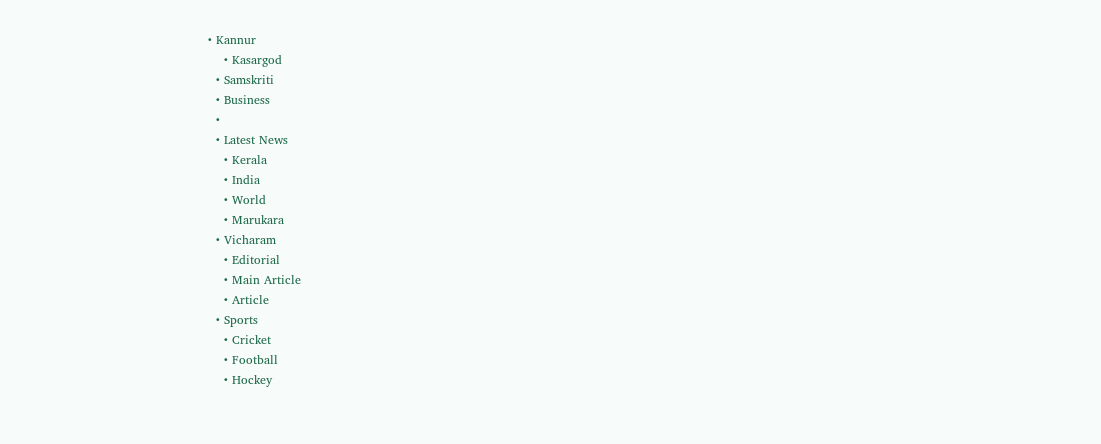• Kannur
    • Kasargod
  • Samskriti
  • Business
  •
  • Latest News
    • Kerala
    • India
    • World
    • Marukara
  • Vicharam
    • Editorial
    • Main Article
    • Article
  • Sports
    • Cricket
    • Football
    • Hockey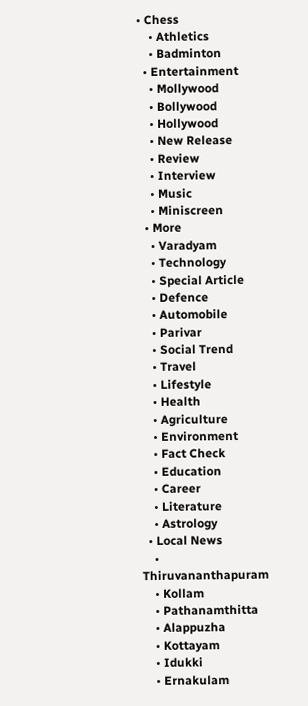• Chess
    • Athletics
    • Badminton
  • Entertainment
    • Mollywood
    • Bollywood
    • Hollywood
    • New Release
    • Review
    • Interview
    • Music
    • Miniscreen
  • More
    • Varadyam
    • Technology
    • Special Article
    • Defence
    • Automobile
    • Parivar
    • Social Trend
    • Travel
    • Lifestyle
    • Health
    • Agriculture
    • Environment
    • Fact Check
    • Education
    • Career
    • Literature
    • Astrology
  • Local News
    • Thiruvananthapuram
    • Kollam
    • Pathanamthitta
    • Alappuzha
    • Kottayam
    • Idukki
    • Ernakulam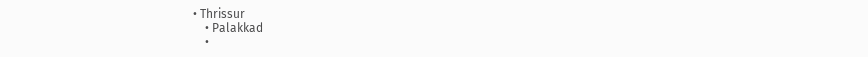• Thrissur
    • Palakkad
    •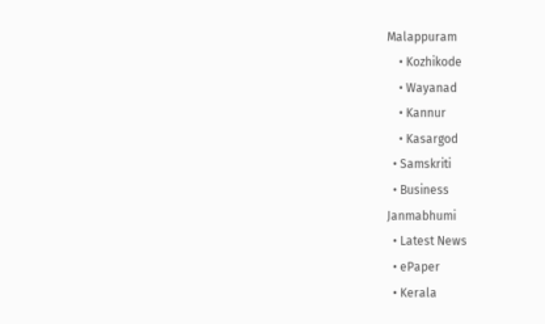Malappuram
    • Kozhikode
    • Wayanad
    • Kannur
    • Kasargod
  • Samskriti
  • Business
Janmabhumi
  • Latest News
  • ePaper
  • Kerala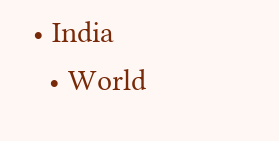• India
  • World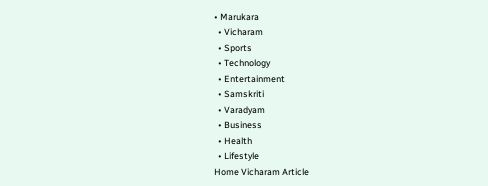• Marukara
  • Vicharam
  • Sports
  • Technology
  • Entertainment
  • Samskriti
  • Varadyam
  • Business
  • Health
  • Lifestyle
Home Vicharam Article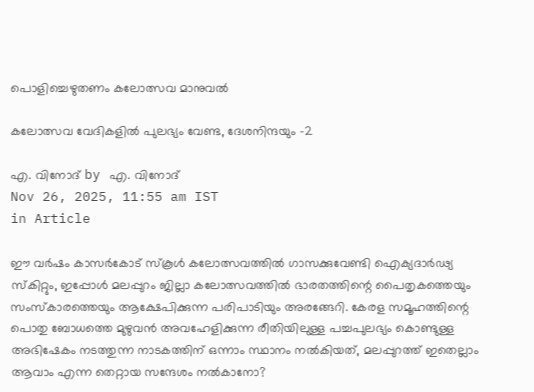പൊളിച്ചെഴുതണം കലോത്സവ മാനുവല്‍

കലോത്സവ വേദികളില്‍ പുലഭ്യം വേണ്ട, ദേശനിന്ദയും -2

എ. വിനോദ് by എ. വിനോദ്
Nov 26, 2025, 11:55 am IST
in Article

ഈ വര്‍ഷം കാസര്‍കോട് സ്‌കൂള്‍ കലോത്സവത്തില്‍ ഗാസക്കുവേണ്ടി ഐക്യദാര്‍ഢ്യ സ്‌കിറ്റും, ഇപ്പോള്‍ മലപ്പുറം ജില്ലാ കലോത്സവത്തില്‍ ഭാരതത്തിന്റെ പൈതൃകത്തെയും സംസ്‌കാരത്തെയും ആക്ഷേപിക്കുന്ന പരിപാടിയും അരങ്ങേറി. കേരള സമൂഹത്തിന്റെ പൊതു ബോധത്തെ മുഴുവന്‍ അവഹേളിക്കുന്ന രീതിയിലുള്ള പച്ചപുലഭ്യം കൊണ്ടുള്ള അഭിഷേകം നടത്തുന്ന നാടകത്തിന് ഒന്നാം സ്ഥാനം നല്‍കിയത്, മലപ്പുറത്ത് ഇതെല്ലാം ആവാം എന്ന തെറ്റായ സന്ദേശം നല്‍കാനോ?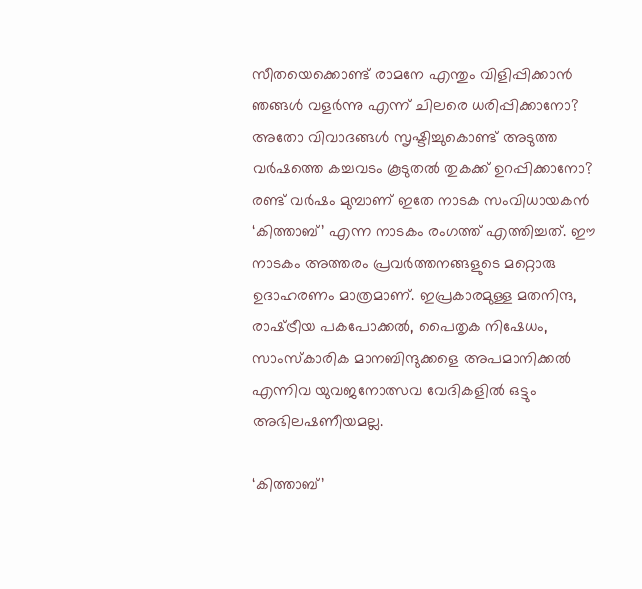സീതയെക്കൊണ്ട് രാമനേ എന്തും വിളിപ്പിക്കാന്‍ ഞങ്ങള്‍ വളര്‍ന്നു എന്ന് ചിലരെ ധരിപ്പിക്കാനോ? അതോ വിവാദങ്ങള്‍ സൃഷ്ടിച്ചുകൊണ്ട് അടുത്ത വര്‍ഷത്തെ കച്ചവടം കൂടുതല്‍ തുകക്ക് ഉറപ്പിക്കാനോ? രണ്ട് വര്‍ഷം മുമ്പാണ് ഇതേ നാടക സംവിധായകന്‍ ‘കിത്താബ്’ എന്ന നാടകം രംഗത്ത് എത്തിച്ചത്. ഈ നാടകം അത്തരം പ്രവര്‍ത്തനങ്ങളുടെ മറ്റൊരു ഉദാഹരണം മാത്രമാണ്. ഇപ്രകാരമുള്ള മതനിന്ദ, രാഷ്‌ട്രീയ പകപോക്കല്‍, പൈതൃക നിഷേധം, സാംസ്‌കാരിക മാനബിന്ദുക്കളെ അപമാനിക്കല്‍ എന്നിവ യുവജനോത്സവ വേദികളില്‍ ഒട്ടും അഭിലഷണീയമല്ല.

‘കിത്താബ്’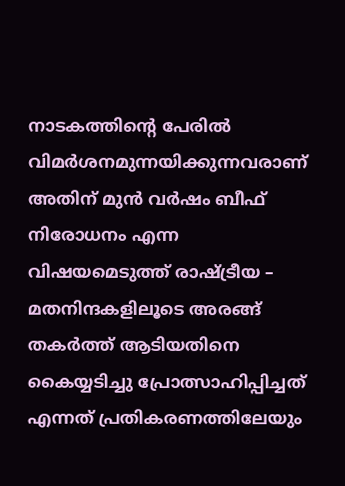നാടകത്തിന്റെ പേരില്‍ വിമര്‍ശനമുന്നയിക്കുന്നവരാണ് അതിന് മുന്‍ വര്‍ഷം ബീഫ് നിരോധനം എന്ന വിഷയമെടുത്ത് രാഷ്‌ട്രീയ – മതനിന്ദകളിലൂടെ അരങ്ങ് തകര്‍ത്ത് ആടിയതിനെ കൈയ്യടിച്ചു പ്രോത്സാഹിപ്പിച്ചത് എന്നത് പ്രതികരണത്തിലേയും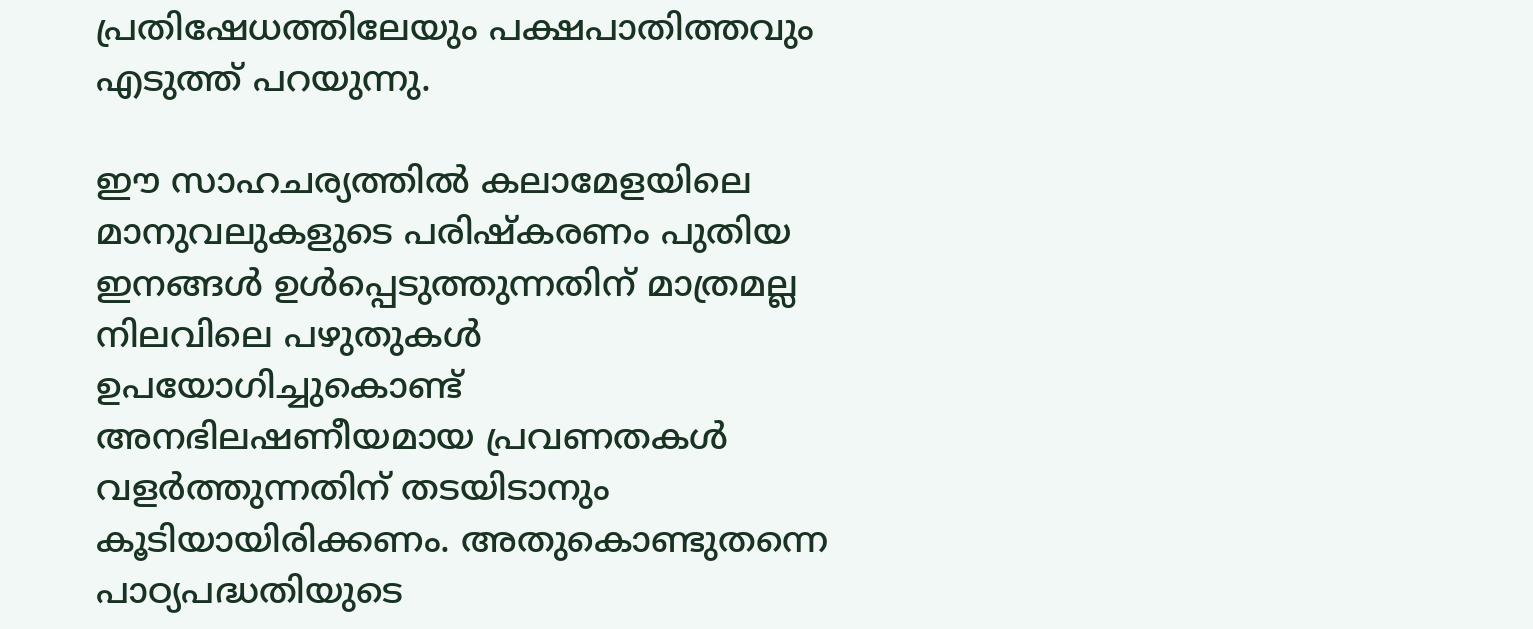പ്രതിഷേധത്തിലേയും പക്ഷപാതിത്തവും എടുത്ത് പറയുന്നു.

ഈ സാഹചര്യത്തില്‍ കലാമേളയിലെ മാനുവലുകളുടെ പരിഷ്‌കരണം പുതിയ ഇനങ്ങള്‍ ഉള്‍പ്പെടുത്തുന്നതിന് മാത്രമല്ല നിലവിലെ പഴുതുകള്‍ ഉപയോഗിച്ചുകൊണ്ട് അനഭിലഷണീയമായ പ്രവണതകള്‍ വളര്‍ത്തുന്നതിന് തടയിടാനും കൂടിയായിരിക്കണം. അതുകൊണ്ടുതന്നെ പാഠ്യപദ്ധതിയുടെ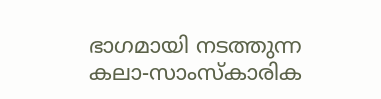ഭാഗമായി നടത്തുന്ന കലാ-സാംസ്‌കാരിക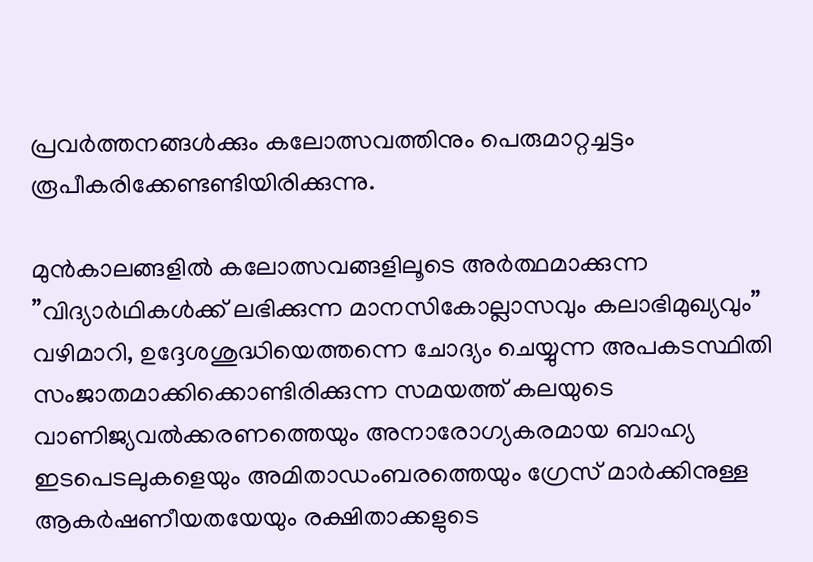പ്രവര്‍ത്തനങ്ങള്‍ക്കും കലോത്സവത്തിനും പെരുമാറ്റച്ചട്ടം രൂപീകരിക്കേണ്ടണ്ടിയിരിക്കുന്നു.

മുന്‍കാലങ്ങളില്‍ കലോത്സവങ്ങളിലൂടെ അര്‍ത്ഥമാക്കുന്ന ”വിദ്യാര്‍ഥികള്‍ക്ക് ലഭിക്കുന്ന മാനസികോല്ലാസവും കലാഭിമുഖ്യവും” വഴിമാറി, ഉദ്ദേശശുദ്ധിയെത്തന്നെ ചോദ്യം ചെയ്യുന്ന അപകടസ്ഥിതി സംജാതമാക്കിക്കൊണ്ടിരിക്കുന്ന സമയത്ത് കലയുടെ വാണിജ്യവല്‍ക്കരണത്തെയും അനാരോഗ്യകരമായ ബാഹ്യ ഇടപെടലുകളെയും അമിതാഡംബരത്തെയും ഗ്രേസ് മാര്‍ക്കിനുള്ള ആകര്‍ഷണീയതയേയും രക്ഷിതാക്കളുടെ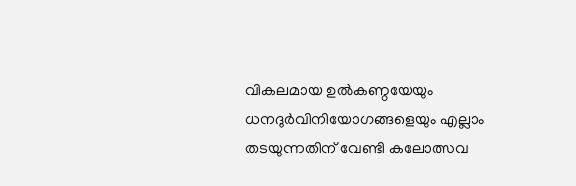വികലമായ ഉല്‍കണ്ഠയേയും ധനദുര്‍വിനിയോഗങ്ങളെയും എല്ലാം തടയുന്നതിന് വേണ്ടി കലോത്സവ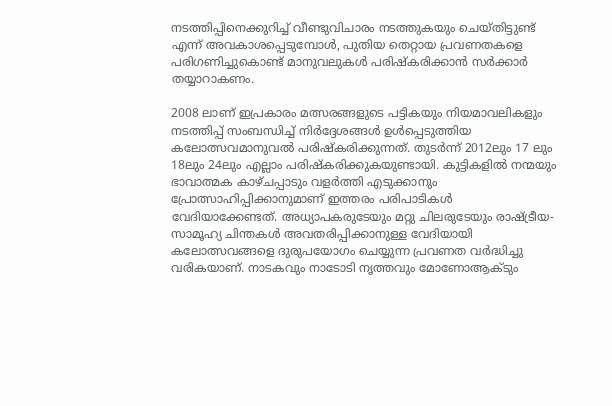നടത്തിപ്പിനെക്കുറിച്ച് വീണ്ടുവിചാരം നടത്തുകയും ചെയ്തിട്ടുണ്ട് എന്ന് അവകാശപ്പെടുമ്പോള്‍, പുതിയ തെറ്റായ പ്രവണതകളെ പരിഗണിച്ചുകൊണ്ട് മാനുവലുകള്‍ പരിഷ്‌കരിക്കാന്‍ സര്‍ക്കാര്‍ തയ്യാറാകണം.

2008 ലാണ് ഇപ്രകാരം മത്സരങ്ങളുടെ പട്ടികയും നിയമാവലികളും നടത്തിപ്പ് സംബന്ധിച്ച് നിര്‍ദ്ദേശങ്ങള്‍ ഉള്‍പ്പെടുത്തിയ കലോത്സവമാനുവല്‍ പരിഷ്‌കരിക്കുന്നത്. തുടര്‍ന്ന് 2012ലും 17 ലും 18ലും 24ലും എല്ലാം പരിഷ്‌കരിക്കുകയുണ്ടായി. കുട്ടികളില്‍ നന്മയും ഭാവാത്മക കാഴ്ചപ്പാടും വളര്‍ത്തി എടുക്കാനും പ്രോത്സാഹിപ്പിക്കാനുമാണ് ഇത്തരം പരിപാടികള്‍ വേദിയാക്കേണ്ടത്. അധ്യാപകരുടേയും മറ്റു ചിലരുടേയും രാഷ്‌ട്രീയ-സാമൂഹ്യ ചിന്തകള്‍ അവതരിപ്പിക്കാനുള്ള വേദിയായി കലോത്സവങ്ങളെ ദുരുപയോഗം ചെയ്യുന്ന പ്രവണത വര്‍ദ്ധിച്ചു വരികയാണ്. നാടകവും നാടോടി നൃത്തവും മോണോആക്ടും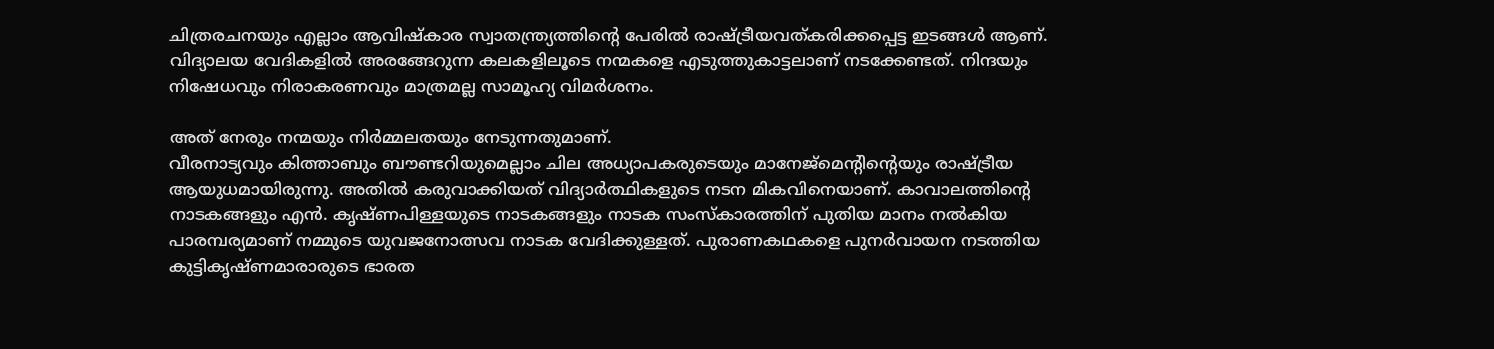ചിത്രരചനയും എല്ലാം ആവിഷ്‌കാര സ്വാതന്ത്ര്യത്തിന്റെ പേരില്‍ രാഷ്‌ട്രീയവത്കരിക്കപ്പെട്ട ഇടങ്ങള്‍ ആണ്. വിദ്യാലയ വേദികളില്‍ അരങ്ങേറുന്ന കലകളിലൂടെ നന്മകളെ എടുത്തുകാട്ടലാണ് നടക്കേണ്ടത്. നിന്ദയും നിഷേധവും നിരാകരണവും മാത്രമല്ല സാമൂഹ്യ വിമര്‍ശനം.

അത് നേരും നന്മയും നിര്‍മ്മലതയും നേടുന്നതുമാണ്.
വീരനാട്യവും കിത്താബും ബൗണ്ടറിയുമെല്ലാം ചില അധ്യാപകരുടെയും മാനേജ്മെന്റിന്റെയും രാഷ്‌ട്രീയ ആയുധമായിരുന്നു. അതില്‍ കരുവാക്കിയത് വിദ്യാര്‍ത്ഥികളുടെ നടന മികവിനെയാണ്. കാവാലത്തിന്റെ നാടകങ്ങളും എന്‍. കൃഷ്ണപിള്ളയുടെ നാടകങ്ങളും നാടക സംസ്‌കാരത്തിന് പുതിയ മാനം നല്‍കിയ പാരമ്പര്യമാണ് നമ്മുടെ യുവജനോത്സവ നാടക വേദിക്കുള്ളത്. പുരാണകഥകളെ പുനര്‍വായന നടത്തിയ കുട്ടികൃഷ്ണമാരാരുടെ ഭാരത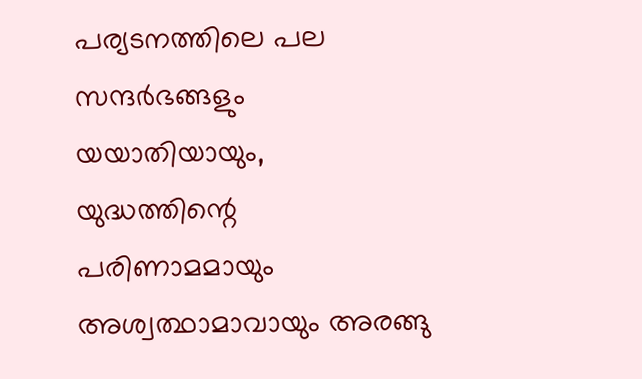പര്യടനത്തിലെ പല സന്ദര്‍ഭങ്ങളും യയാതിയായും, യുദ്ധത്തിന്റെ പരിണാമമായും അശ്വത്ഥാമാവായും അരങ്ങു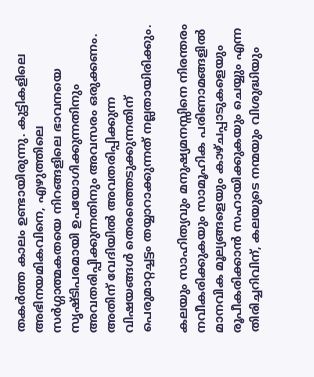തകര്‍ത്ത കാലം ഉണ്ടായിരുന്നു. കുട്ടികളിലെ അഭിനയമികവിനെ, എഴുത്തിലെ സര്‍ഗ്ഗാത്മകതയെ നിറങ്ങളിലെ ഭാവനയെ സൃഷ്ടിപരമായി ഉപയോഗിക്കുന്നതിനും അവതരിപ്പിക്കുന്നതിനും അവസരം ഒരുക്കണം. അതിന് വേദിയില്‍ അവതരിപ്പിക്കുന്ന വിഷയങ്ങള്‍ തെരഞ്ഞെടുക്കുന്നതിന് പെരുമാറ്റച്ചട്ടം തയ്യാറാക്കുന്നത് നല്ലതായിരിക്കും.

കലയും സാഹിത്യവും മനുഷ്യമനസ്സിനെ നിരന്തരം നവീകരിക്കുകയും സാമൂഹിക പരിണാമങ്ങളില്‍ മാനവിക മൂല്യങ്ങളെയും കാഴ്ചപ്പാടുകളെയും രൂപീകരിക്കാന്‍ സഹായിക്കുകയും ചെയ്യും എന്ന തിരിച്ചറിവിന്, കലയുടെ നന്മയും വിശുദ്ധിയും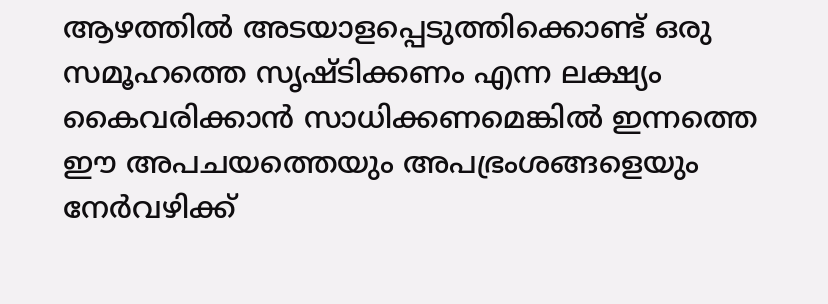ആഴത്തില്‍ അടയാളപ്പെടുത്തിക്കൊണ്ട് ഒരു സമൂഹത്തെ സൃഷ്ടിക്കണം എന്ന ലക്ഷ്യം കൈവരിക്കാന്‍ സാധിക്കണമെങ്കില്‍ ഇന്നത്തെ ഈ അപചയത്തെയും അപഭ്രംശങ്ങളെയും നേര്‍വഴിക്ക്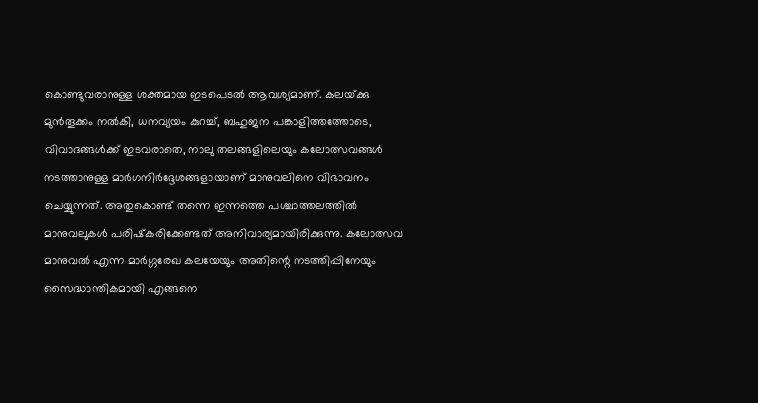കൊണ്ടുവരാനുള്ള ശക്തമായ ഇടപെടല്‍ ആവശ്യമാണ്. കലയ്‌ക്കു മുന്‍തൂക്കം നല്‍കി, ധനവ്യയം കുറച്ച്, ബഹുജന പങ്കാളിത്തത്തോടെ, വിവാദങ്ങള്‍ക്ക് ഇടവരാതെ, നാലു തലങ്ങളിലെയും കലോത്സവങ്ങള്‍ നടത്താനുള്ള മാര്‍ഗനിര്‍ദ്ദേശങ്ങളായാണ് മാനുവലിനെ വിഭാവനം ചെയ്യുന്നത്. അതുകൊണ്ട് തന്നെ ഇന്നത്തെ പശ്ചാത്തലത്തില്‍ മാനുവലുകള്‍ പരിഷ്‌കരിക്കേണ്ടത് അനിവാര്യമായിരിക്കുന്നു. കലോത്സവ മാനുവല്‍ എന്ന മാര്‍ഗ്ഗരേഖ കലയേയും അതിന്റെ നടത്തിപ്പിനേയും സൈദ്ധാന്തികമായി എങ്ങനെ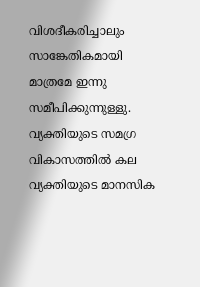വിശദീകരിച്ചാലും സാങ്കേതികമായി മാത്രമേ ഇന്നു സമീപിക്കുന്നുള്ളു. വ്യക്തിയുടെ സമഗ്ര വികാസത്തില്‍ കല വ്യക്തിയുടെ മാനസിക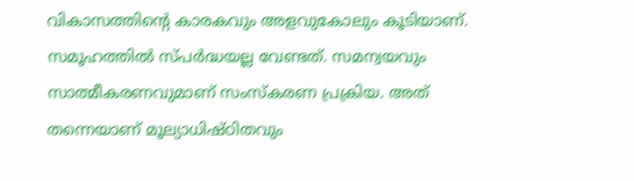വികാസത്തിന്റെ കാരകവും അളവുകോലും കൂടിയാണ്. സമൂഹത്തില്‍ സ്പര്‍ദ്ധയല്ല വേണ്ടത്. സമന്വയവും സാത്മീകരണവുമാണ് സംസ്‌കരണ പ്രക്രിയ. അത് തന്നെയാണ് മൂല്യാധിഷ്ഠിതവും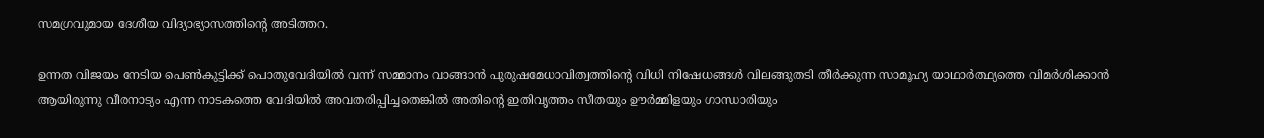സമഗ്രവുമായ ദേശീയ വിദ്യാഭ്യാസത്തിന്റെ അടിത്തറ.

ഉന്നത വിജയം നേടിയ പെണ്‍കുട്ടിക്ക് പൊതുവേദിയില്‍ വന്ന് സമ്മാനം വാങ്ങാന്‍ പുരുഷമേധാവിത്വത്തിന്റെ വിധി നിഷേധങ്ങള്‍ വിലങ്ങുതടി തീര്‍ക്കുന്ന സാമൂഹ്യ യാഥാര്‍ത്ഥ്യത്തെ വിമര്‍ശിക്കാന്‍ ആയിരുന്നു വീരനാട്യം എന്ന നാടകത്തെ വേദിയില്‍ അവതരിപ്പിച്ചതെങ്കില്‍ അതിന്റെ ഇതിവൃത്തം സീതയും ഊര്‍മ്മിളയും ഗാന്ധാരിയും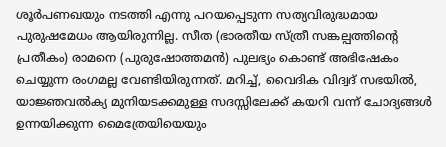ശൂര്‍പണഖയും നടത്തി എന്നു പറയപ്പെടുന്ന സത്യവിരുദ്ധമായ പുരുഷമേധം ആയിരുന്നില്ല. സീത (ഭാരതീയ സ്ത്രീ സങ്കല്പത്തിന്റെ പ്രതീകം) രാമനെ (പുരുഷോത്തമന്‍) പുലഭ്യം കൊണ്ട് അഭിഷേകം ചെയ്യുന്ന രംഗമല്ല വേണ്ടിയിരുന്നത്. മറിച്ച്, വൈദിക വിദ്വദ് സഭയില്‍, യാജ്ഞവല്‍ക്യ മുനിയടക്കമുള്ള സദസ്സിലേക്ക് കയറി വന്ന് ചോദ്യങ്ങള്‍ ഉന്നയിക്കുന്ന മൈത്രേയിയെയും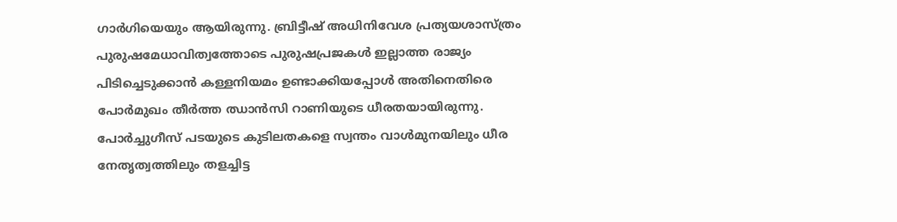ഗാര്‍ഗിയെയും ആയിരുന്നു. ബ്രിട്ടീഷ് അധിനിവേശ പ്രത്യയശാസ്ത്രം പുരുഷമേധാവിത്വത്തോടെ പുരുഷപ്രജകള്‍ ഇല്ലാത്ത രാജ്യം പിടിച്ചെടുക്കാന്‍ കള്ളനിയമം ഉണ്ടാക്കിയപ്പോള്‍ അതിനെതിരെ പോര്‍മുഖം തീര്‍ത്ത ഝാന്‍സി റാണിയുടെ ധീരതയായിരുന്നു. പോര്‍ച്ചുഗീസ് പടയുടെ കുടിലതകളെ സ്വന്തം വാള്‍മുനയിലും ധീര നേതൃത്വത്തിലും തളച്ചിട്ട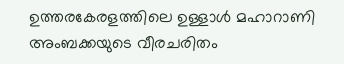ഉത്തരകേരളത്തിലെ ഉള്ളാള്‍ മഹാറാണി അംബക്കയുടെ വീരചരിതം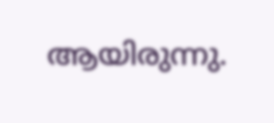ആയിരുന്നു.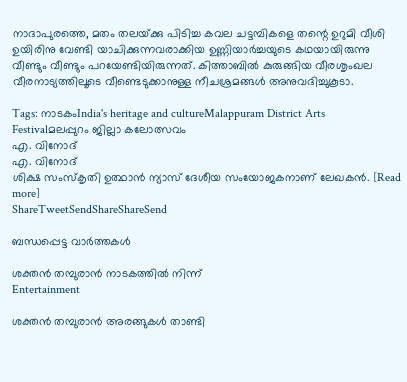നാദാപുരത്തെ, മതം തലയ്‌ക്കു പിടിച്ച കവല ചട്ടമ്പികളെ തന്റെ ഉറുമി വീശി ഉയിരിനു വേണ്ടി യാചിക്കുന്നവരാക്കിയ ഉണ്ണിയാര്‍ച്ചയുടെ കഥയായിരുന്നു വീണ്ടും വീണ്ടും പറയേണ്ടിയിരുന്നത്. കിത്താബില്‍ കുരുങ്ങിയ വീരശൃംഖല വീരനാട്യത്തിലൂടെ വീണ്ടെടുക്കാനുള്ള നീചശ്രമങ്ങള്‍ അനുവദിച്ചുകൂടാ.

Tags: നാടകംIndia's heritage and cultureMalappuram District Arts Festivalമലപ്പുറം ജില്ലാ കലോത്സവം
എ. വിനോദ്
എ. വിനോദ്
ശിക്ഷ സംസ്‌കൃതി ഉത്ഥാന്‍ ന്യാസ് ദേശീയ സംയോജകനാണ് ലേഖകന്‍. [Read more]
ShareTweetSendShareShareSend

ബന്ധപ്പെട്ട വാര്‍ത്തകള്‍

ശക്തന്‍ തമ്പുരാന്‍ നാടകത്തില്‍ നിന്ന്‌
Entertainment

ശക്തന്‍ തമ്പുരാന്‍ അരങ്ങുകള്‍ താണ്ടി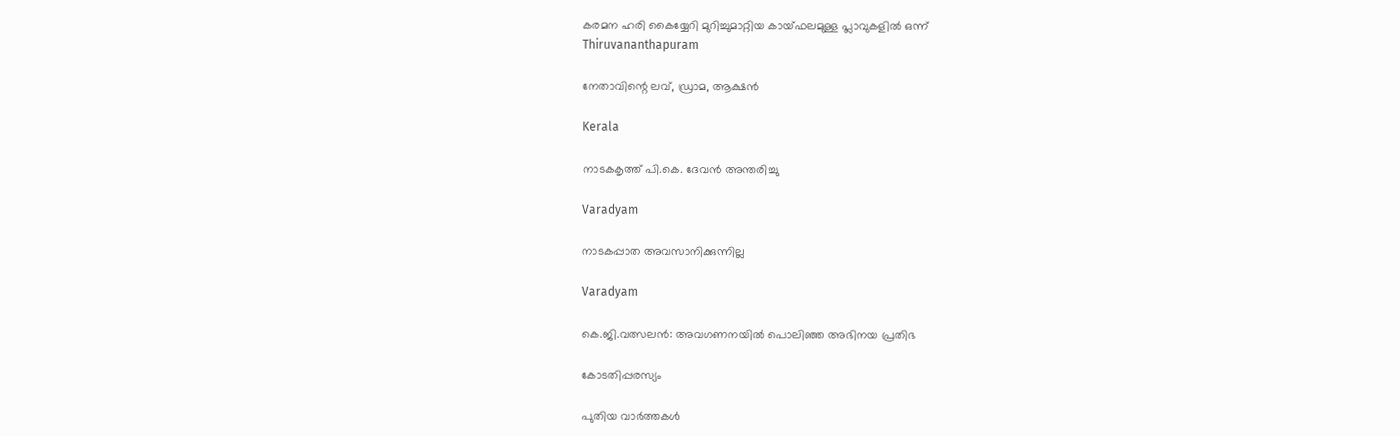കരമന ഹരി കൈയ്യേറി മുറിച്ചുമാറ്റിയ കായ്ഫലമുള്ള പ്ലാവുകളില്‍ ഒന്ന്‌
Thiruvananthapuram

നേതാവിന്റെ ലവ്, ഡ്രാമ, ആക്ഷന്‍

Kerala

നാടകകൃത്ത് പി.കെ. ദേവന്‍ അന്തരിച്ചു

Varadyam

നാടകപ്പാത അവസാനിക്കുന്നില്ല

Varadyam

കെ.ജി.വത്സലന്‍: അവഗണനയില്‍ പൊലിഞ്ഞ അഭിനയ പ്രതിഭ

കോടതിപ്പരസ്യം

പുതിയ വാര്‍ത്തകള്‍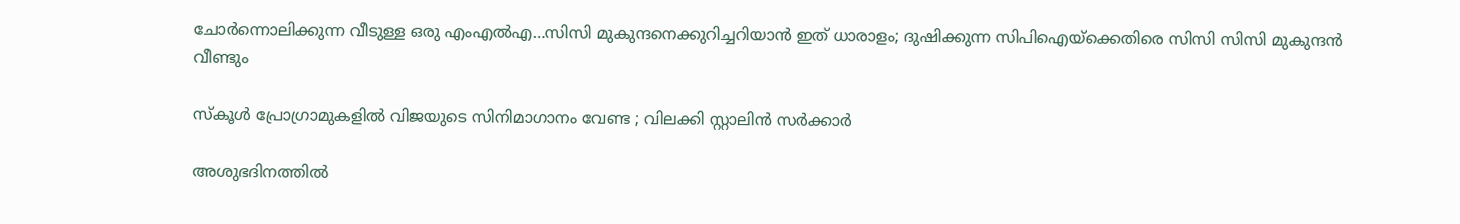ചോര്‍ന്നൊലിക്കുന്ന വീടുള്ള ഒരു എംഎല്‍എ…സിസി മുകുന്ദനെക്കുറിച്ചറിയാന്‍ ഇത് ധാരാളം; ദുഷിക്കുന്ന സിപിഐയ്‌ക്കെതിരെ സിസി സിസി മുകുന്ദന്‍ വീണ്ടും

സ്കൂൾ പ്രോഗ്രാമുകളിൽ വിജയുടെ സിനിമാഗാനം വേണ്ട ; വിലക്കി സ്റ്റാലിൻ സർക്കാർ

അശുഭദിനത്തിൽ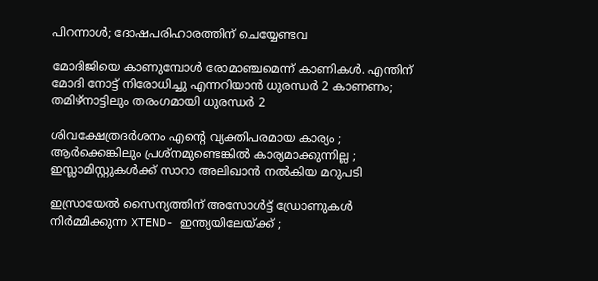പിറന്നാൾ; ദോഷപരിഹാരത്തിന് ചെയ്യേണ്ടവ

മോദിജിയെ കാണുമ്പോള്‍ രോമാഞ്ചമെന്ന് കാണികള്‍. എന്തിന് മോദി നോട്ട് നിരോധിച്ചു എന്നറിയാന്‍ ധുരന്ധര്‍ 2 കാണണം; തമിഴ്നാട്ടിലും തരംഗമായി ധുരന്ധര്‍ 2

ശിവക്ഷേത്രദർശനം എന്റെ വ്യക്തിപരമായ കാര്യം ; ആർക്കെങ്കിലും പ്രശ്‌നമുണ്ടെങ്കിൽ കാര്യമാക്കുന്നില്ല ; ഇസ്ലാമിസ്റ്റുകൾക്ക് സാറാ അലിഖാൻ നൽകിയ മറുപടി

ഇസ്രായേൽ സൈന്യത്തിന് അസോൾട്ട് ഡ്രോണുകൾ നിർമ്മിക്കുന്ന XTEND- ഇന്ത്യയിലേയ്‌ക്ക് ;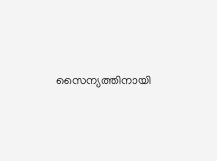സൈന്യത്തിനായി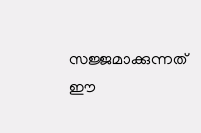സജ്ജമാക്കുന്നത് ഈ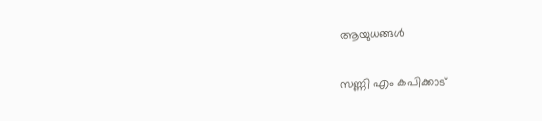ആയുധങ്ങൾ

സണ്ണി എം കപിക്കാട്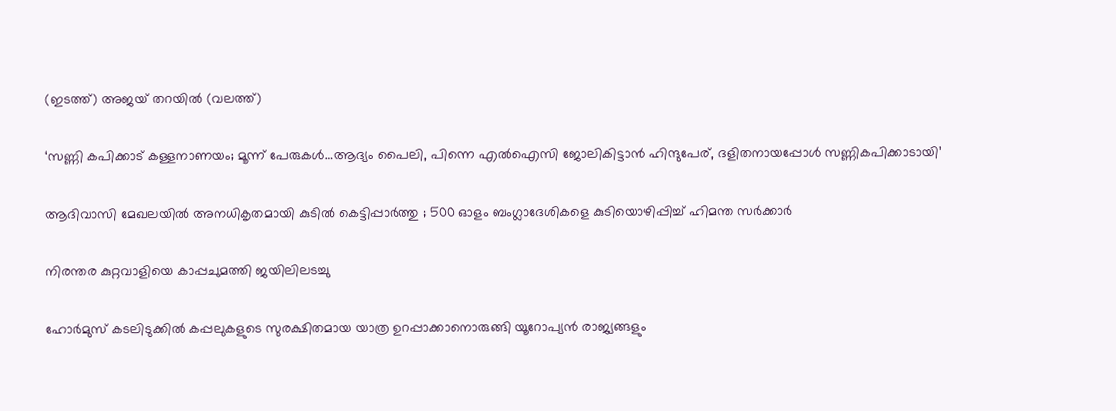(ഇടത്ത്) അജയ് തറയില്‍ (വലത്ത്)

‘സണ്ണി കപിക്കാട് കള്ളനാണയം; മൂന്ന് പേരുകള്‍…ആദ്യം പൈലി, പിന്നെ എല്‍ഐസി ജോലികിട്ടാന്‍ ഹിന്ദുപേര്, ദളിതനായപ്പോള്‍ സണ്ണികപിക്കാടായി’

ആദിവാസി മേഖലയിൽ അനധികൃതമായി കുടിൽ കെട്ടിപ്പാർത്തു ; 500 ഓളം ബംഗ്ലാദേശികളെ കുടിയൊഴിപ്പിച്ച് ഹിമന്ത സർക്കാർ

നിരന്തര കുറ്റവാളിയെ കാപ്പചുമത്തി ജയിലിലടച്ചു

ഹോർമുസ് കടലിടുക്കിൽ കപ്പലുകളുടെ സുരക്ഷിതമായ യാത്ര ഉറപ്പാക്കാനൊരുങ്ങി യൂറോപ്യൻ രാജ്യങ്ങളും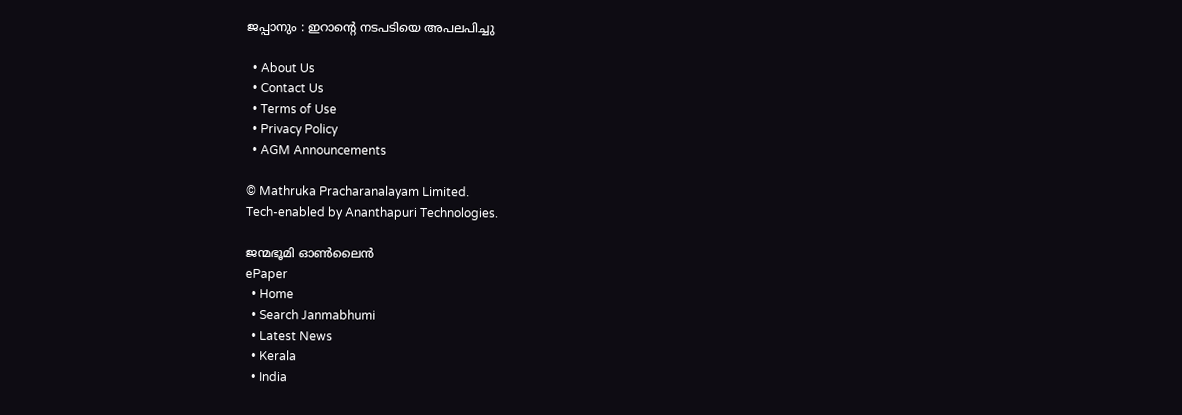ജപ്പാനും : ഇറാന്റെ നടപടിയെ അപലപിച്ചു

  • About Us
  • Contact Us
  • Terms of Use
  • Privacy Policy
  • AGM Announcements

© Mathruka Pracharanalayam Limited.
Tech-enabled by Ananthapuri Technologies.

ജന്മഭൂമി ഓണ്‍ലൈന്‍
ePaper
  • Home
  • Search Janmabhumi
  • Latest News
  • Kerala
  • India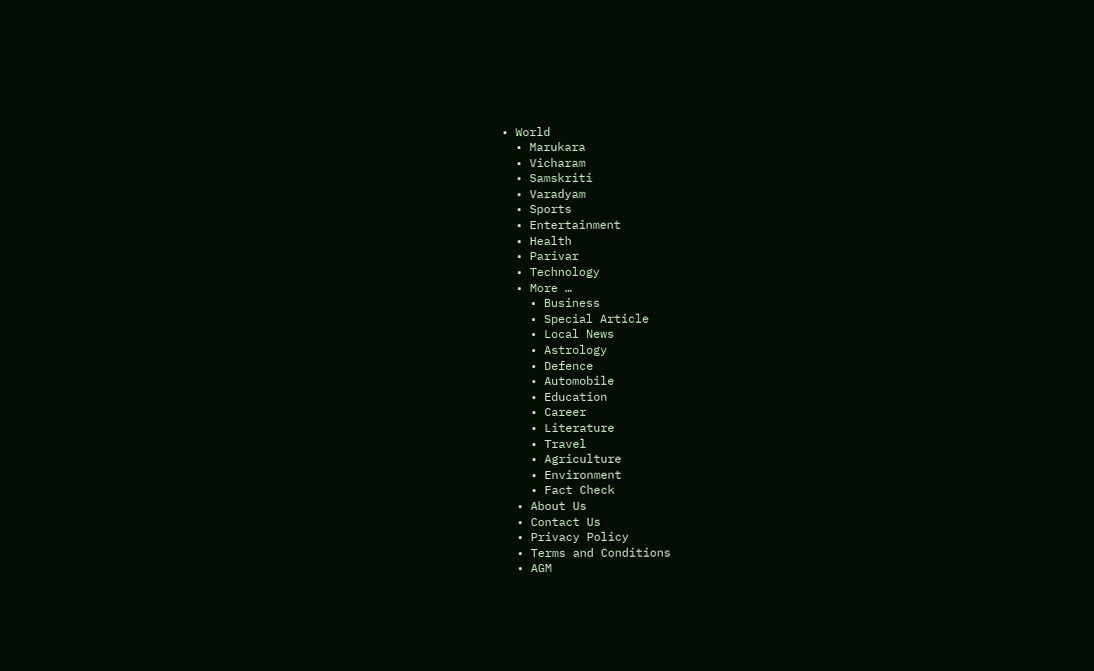• World
  • Marukara
  • Vicharam
  • Samskriti
  • Varadyam
  • Sports
  • Entertainment
  • Health
  • Parivar
  • Technology
  • More …
    • Business
    • Special Article
    • Local News
    • Astrology
    • Defence
    • Automobile
    • Education
    • Career
    • Literature
    • Travel
    • Agriculture
    • Environment
    • Fact Check
  • About Us
  • Contact Us
  • Privacy Policy
  • Terms and Conditions
  • AGM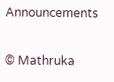Announcements

© Mathruka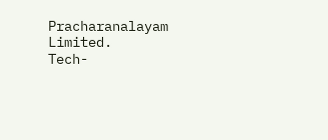Pracharanalayam Limited.
Tech-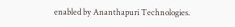enabled by Ananthapuri Technologies.